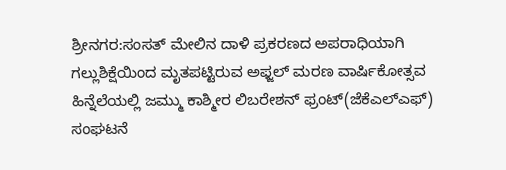ಶ್ರೀನಗರ:ಸಂಸತ್ ಮೇಲಿನ ದಾಳಿ ಪ್ರಕರಣದ ಅಪರಾಧಿಯಾಗಿ ಗಲ್ಲುಶಿಕ್ಷೆಯಿಂದ ಮೃತಪಟ್ಟಿರುವ ಅಫ್ಜಲ್ ಮರಣ ವಾರ್ಷಿಕೋತ್ಸವ ಹಿನ್ನೆಲೆಯಲ್ಲಿ ಜಮ್ಮು ಕಾಶ್ಮೀರ ಲಿಬರೇಶನ್ ಫ್ರಂಟ್(ಜೆಕೆಎಲ್ಎಫ್) ಸಂಘಟನೆ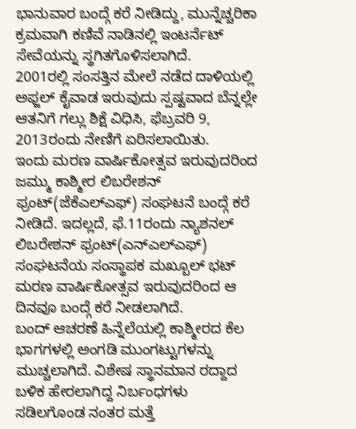ಭಾನುವಾರ ಬಂದ್ಗೆ ಕರೆ ನೀಡಿದ್ದು, ಮುನ್ನೆಚ್ಚರಿಕಾ ಕ್ರಮವಾಗಿ ಕಣಿವೆ ನಾಡಿನಲ್ಲಿ ಇಂಟರ್ನೆಟ್ ಸೇವೆಯನ್ನು ಸ್ಥಗಿತಗೊಳಿಸಲಾಗಿದೆ.
2001ರಲ್ಲಿ ಸಂಸತ್ತಿನ ಮೇಲೆ ನಡೆದ ದಾಳಿಯಲ್ಲಿ ಅಫ್ಜಲ್ ಕೈವಾಡ ಇರುವುದು ಸ್ಪಷ್ಟವಾದ ಬೆನ್ನಲ್ಲೇ ಆತನಿಗೆ ಗಲ್ಲು ಶಿಕ್ಷೆ ವಿಧಿಸಿ, ಫೆಬ್ರವರಿ 9, 2013ರಂದು ನೇಣಿಗೆ ಏರಿಸಲಾಯಿತು.
ಇಂದು ಮರಣ ವಾರ್ಷಿಕೋತ್ಸವ ಇರುವುದರಿಂದ ಜಮ್ಮು ಕಾಶ್ಮೀರ ಲಿಬರೇಶನ್ ಫ್ರಂಟ್(ಜೆಕೆಎಲ್ಎಫ್) ಸಂಘಟನೆ ಬಂದ್ಗೆ ಕರೆ ನೀಡಿದೆ. ಇದಲ್ಲದೆ, ಫೆ.11ರಂದು ನ್ಯಾಶನಲ್ ಲಿಬರೇಶನ್ ಫ್ರಂಟ್(ಎನ್ಎಲ್ಎಫ್) ಸಂಘಟನೆಯ ಸಂಸ್ಥಾಪಕ ಮಖ್ಬೂಲ್ ಭಟ್ ಮರಣ ವಾರ್ಷಿಕೋತ್ಸವ ಇರುವುದರಿಂದ ಆ ದಿನವೂ ಬಂದ್ಗೆ ಕರೆ ನೀಡಲಾಗಿದೆ.
ಬಂದ್ ಆಚರಣೆ ಹಿನ್ನೆಲೆಯಲ್ಲಿ ಕಾಶ್ಮೀರದ ಕೆಲ ಭಾಗಗಳಲ್ಲಿ ಅಂಗಡಿ ಮುಂಗಟ್ಟುಗಳನ್ನು ಮುಚ್ಚಲಾಗಿದೆ. ವಿಶೇಷ ಸ್ಥಾನಮಾನ ರದ್ದಾದ ಬಳಿಕ ಹೇರಲಾಗಿದ್ದ ನಿರ್ಬಂಧಗಳು ಸಡಿಲಗೊಂಡ ನಂತರ ಮತ್ತೆ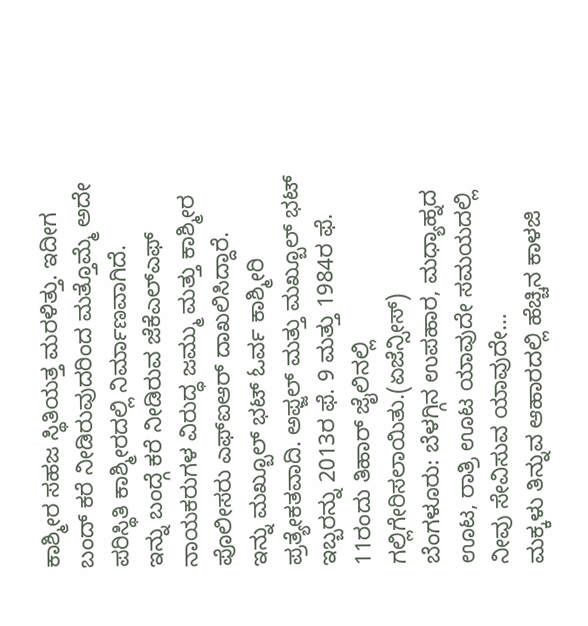ಕಾಶ್ಮೀರ ಸಹಜ ಸ್ಥಿತಿಯತ್ತ ಮರಳಿತ್ತು. ಇದೀಗ ಬಂದ್ ಕರೆ ನೀಡಿರುವುದರಿಂದ ಮತ್ತೊಮ್ಮೆ ಅದೇ ಪರಿಸ್ಥಿತಿ ಕಾಶ್ಮೀರದಲ್ಲಿ ನಿರ್ಮಾಣವಾಗಿದೆ.
ಇನ್ನು ಬಂದ್ಗೆ ಕರೆ ನೀಡಿರುವ ಜೆಕೆಎಲ್ಎಫ್ ನಾಯಕರುಗಳ ವಿರುದ್ಧ ಜಮ್ಮು ಮತ್ತು ಕಾಶ್ಮೀರ ಪೊಲೀಸರು ಎಫ್ಐಆರ್ ದಾಖಲಿಸಿದ್ದಾರೆ.
ಇನ್ನು ಮಖ್ಬೂಲ್ ಭಟ್ ಓರ್ವ ಕಾಶ್ಮೀರಿ ಪ್ರತ್ಯೇಕತವಾದಿ. ಅಫ್ಜಲ್ ಮತ್ತು ಮಖ್ಬೂಲ್ ಭಟ್ ಇಬ್ಬರನ್ನು 2013ರ ಫೆ. 9 ಮತ್ತು 1984ರ ಫೆ. 11ರಂದು ತಿಹಾರ್ ಜೈಲಿನಲ್ಲಿ ಗಲ್ಲಿಗೇರಿಸಲಾಯಿತು.(ಏಜೆನ್ಸೀಸ್)
ಬೆಂಗಳೂರು: ಬೆಳಗ್ಗಿನ ಉಪಹಾರ, ಮಧ್ಯಾಹ್ನದ ಊಟ, ರಾತ್ರಿ ಊಟ ಯಾವುದೇ ಸಮಯದಲ್ಲಿ ನೀವು ಸೇವಿಸುವ ಯಾವುದೇ…
ಮಕ್ಕಳು ತಿನ್ನುವ ಆಹಾರದಲ್ಲಿ ಹೆಚ್ಚಿನ ಕಾಳಜಿ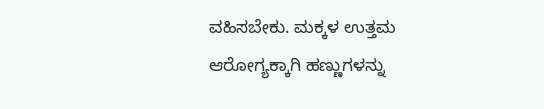ವಹಿಸಬೇಕು. ಮಕ್ಕಳ ಉತ್ತಮ ಆರೋಗ್ಯಕ್ಕಾಗಿ ಹಣ್ಣುಗಳನ್ನು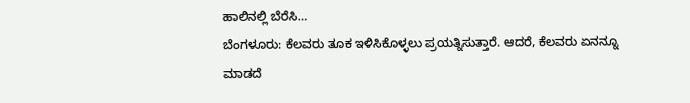ಹಾಲಿನಲ್ಲಿ ಬೆರೆಸಿ…
ಬೆಂಗಳೂರು: ಕೆಲವರು ತೂಕ ಇಳಿಸಿಕೊಳ್ಳಲು ಪ್ರಯತ್ನಿಸುತ್ತಾರೆ. ಆದರೆ, ಕೆಲವರು ಏನನ್ನೂ ಮಾಡದೆ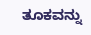ತೂಕವನ್ನು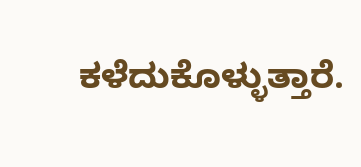ಕಳೆದುಕೊಳ್ಳುತ್ತಾರೆ.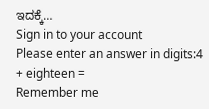ಇದಕ್ಕೆ…
Sign in to your account
Please enter an answer in digits:4 + eighteen =
Remember me